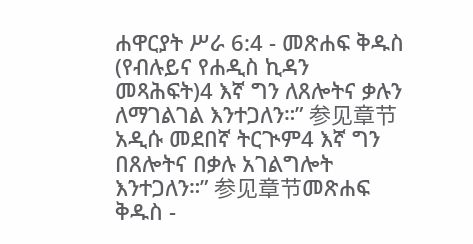ሐዋርያት ሥራ 6:4 - መጽሐፍ ቅዱስ (የብሉይና የሐዲስ ኪዳን መጻሕፍት)4 እኛ ግን ለጸሎትና ቃሉን ለማገልገል እንተጋለን።” 参见章节አዲሱ መደበኛ ትርጒም4 እኛ ግን በጸሎትና በቃሉ አገልግሎት እንተጋለን።” 参见章节መጽሐፍ ቅዱስ -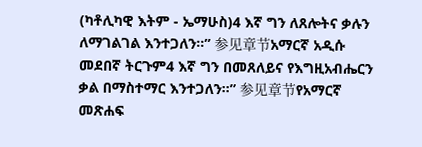(ካቶሊካዊ እትም - ኤማሁስ)4 እኛ ግን ለጸሎትና ቃሉን ለማገልገል እንተጋለን።” 参见章节አማርኛ አዲሱ መደበኛ ትርጉም4 እኛ ግን በመጸለይና የእግዚአብሔርን ቃል በማስተማር እንተጋለን።” 参见章节የአማርኛ መጽሐፍ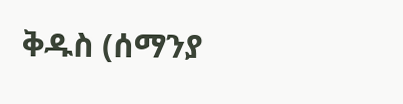ቅዱስ (ሰማንያ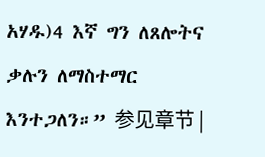አሃዱ)4 እኛ ግን ለጸሎትና ቃሉን ለማስተማር እንተጋለን።” 参见章节 |